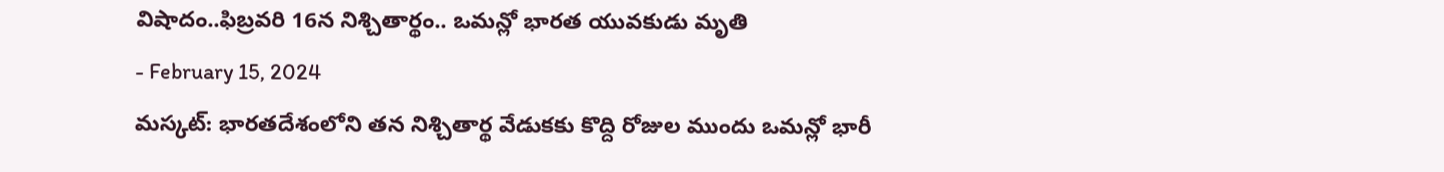విషాదం..ఫిబ్రవరి 16న నిశ్చితార్థం.. ఒమన్లో భారత యువకుడు మృతి
- February 15, 2024
మస్కట్: భారతదేశంలోని తన నిశ్చితార్థ వేడుకకు కొద్ది రోజుల ముందు ఒమన్లో భారీ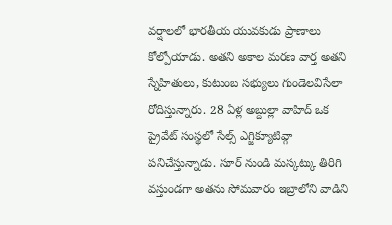వర్షాలలో భారతీయ యువకుడు ప్రాణాలు కోల్పోయాడు. అతని అకాల మరణ వార్త అతని స్నేహితులు, కుటుంబ సభ్యులు గుండెలవిసేలా రోదిస్తున్నారు. 28 ఏళ్ల అబ్దుల్లా వాహిద్ ఒక ప్రైవేట్ సంస్థలో సేల్స్ ఎగ్జిక్యూటివ్గా పనిచేస్తున్నాడు. సూర్ నుండి మస్కట్కు తిరిగి వస్తుండగా అతను సోమవారం ఇబ్రాలోని వాడిని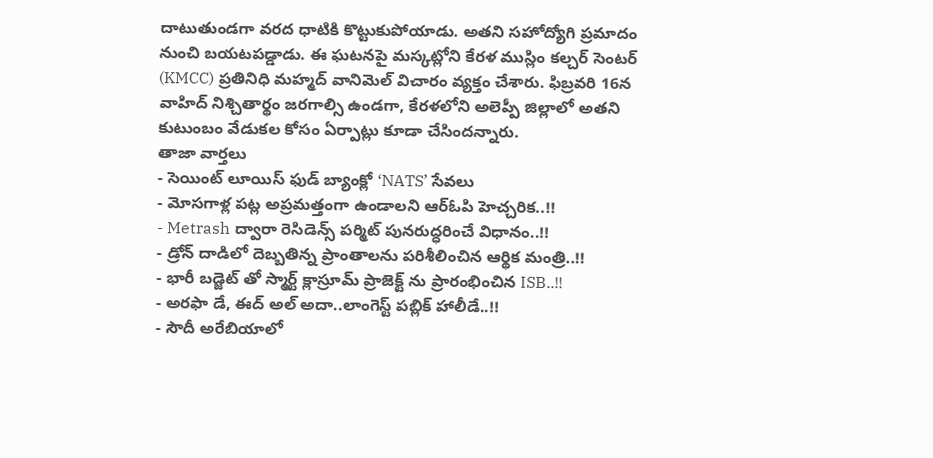దాటుతుండగా వరద ధాటికి కొట్టుకుపోయాడు. అతని సహోద్యోగి ప్రమాదం నుంచి బయటపడ్డాడు. ఈ ఘటనపై మస్కట్లోని కేరళ ముస్లిం కల్చర్ సెంటర్ (KMCC) ప్రతినిధి మహ్మద్ వానిమెల్ విచారం వ్యక్తం చేశారు. ఫిబ్రవరి 16న వాహిద్ నిశ్చితార్థం జరగాల్సి ఉండగా, కేరళలోని అలెప్పీ జిల్లాలో అతని కుటుంబం వేడుకల కోసం ఏర్పాట్లు కూడా చేసిందన్నారు.
తాజా వార్తలు
- సెయింట్ లూయిస్ ఫుడ్ బ్యాంక్లో ‘NATS’ సేవలు
- మోసగాళ్ల పట్ల అప్రమత్తంగా ఉండాలని ఆర్ఓపి హెచ్చరిక..!!
- Metrash ద్వారా రెసిడెన్స్ పర్మిట్ పునరుద్ధరించే విధానం..!!
- డ్రోన్ దాడిలో దెబ్బతిన్న ప్రాంతాలను పరిశీలించిన ఆర్థిక మంత్రి..!!
- భారీ బడ్జెట్ తో స్మార్ట్ క్లాస్రూమ్ ప్రాజెక్ట్ ను ప్రారంభించిన ISB..!!
- అరఫా డే, ఈద్ అల్ అదా..లాంగెస్ట్ పబ్లిక్ హాలీడే..!!
- సౌదీ అరేబియాలో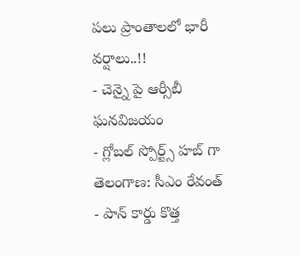పలు ప్రాంతాలలో భారీ వర్షాలు..!!
- చెన్నై పై ఆర్సీబీ ఘనవిజయం
- గ్లోబల్ స్పోర్ట్స్ హబ్ గా తెలంగాణ: సీఎం రేవంత్
- పాన్ కార్డు కొత్త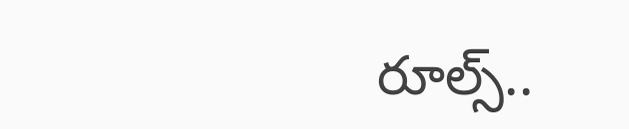రూల్స్..